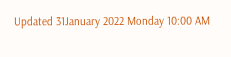Updated 31January 2022 Monday 10:00 AM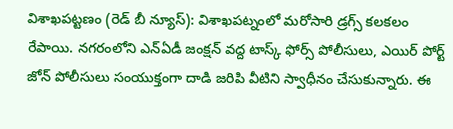విశాఖపట్టణం (రెడ్ బీ న్యూస్): విశాఖపట్నంలో మరోసారి డ్రగ్స్ కలకలం రేపాయి. నగరంలోని ఎన్ఏడీ జంక్షన్ వద్ద టాస్క్ ఫోర్స్ పోలీసులు, ఎయిర్ పోర్ట్ జోన్ పోలీసులు సంయుక్తంగా దాడి జరిపి వీటిని స్వాధీనం చేసుకున్నారు. ఈ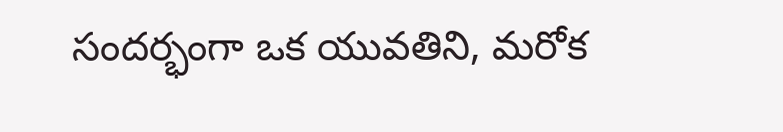సందర్భంగా ఒక యువతిని, మరోక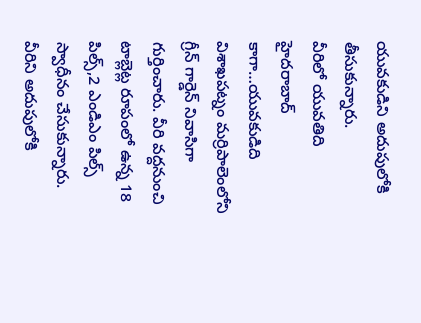యువకుడిని అదుపులోకి తీసుకున్నారు.
వీరిలో యువతిది హైదరాబాద్ కాగా…యువకుడిది విశాఖపట్నం మర్రిపాలెంలోని గ్రీన్ గార్డెన్ నివాసిగా గుర్తించారు. వీరి వద్దనుంచి టాబ్లెట్ల రూపంలో ఉన్న 18 పిల్స్,2 ఎండిఎం పిల్స్ స్వాధీనం చేసుకున్నారు. వీరిని అదుపులోకి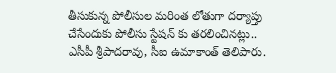తీసుకున్న పోలీసుల మరింత లోతుగా దర్యాప్తు చేసేందుకు పోలీసు స్టేషన్ కు తరలించినట్లు.. ఎసీపీ శ్రీపాదరావు, సీఐ ఉమాకాంత్ తెలిపారు.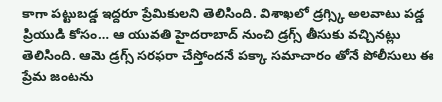కాగా పట్టుబడ్డ ఇద్దరూ ప్రేమికులని తెలిసింది. విశాఖలో డ్రగ్స్కి అలవాటు పడ్డ ప్రియుడి కోసం… ఆ యువతి హైదరాబాద్ నుంచి డ్రగ్స్ తీసుకు వచ్చినట్లు తెలిసింది. ఆమె డ్రగ్స్ సరఫరా చేస్తోందనే పక్కా సమాచారం తోనే పోలీసులు ఈ ప్రేమ జంటను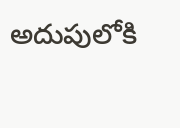అదుపులోకి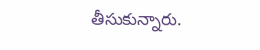తీసుకున్నారు.